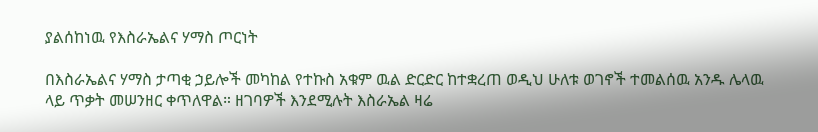ያልሰከነዉ የእስራኤልና ሃማስ ጦርነት

በእስራኤልና ሃማስ ታጣቂ ኃይሎች መካከል የተኩስ አቁም ዉል ድርድር ከተቋረጠ ወዲህ ሁለቱ ወገኖች ተመልሰዉ አንዱ ሌላዉ ላይ ጥቃት መሠንዘር ቀጥለዋል። ዘገባዎች እንደሚሉት እስራኤል ዛሬ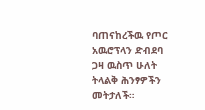ባጠናከረችዉ የጦር አዉሮፕላን ድብደባ ጋዛ ዉስጥ ሁለት ትላልቅ ሕንፃዎችን መትታለች።